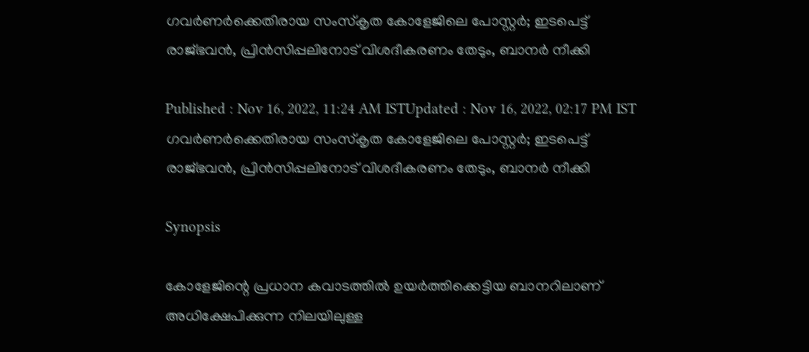ഗവർണർക്കെതിരായ സംസ്കൃത കോളേജിലെ പോസ്റ്റർ; ഇടപെട്ട് രാജ്‌ഭവൻ, പ്രിൻസിപ്പലിനോട് വിശദീകരണം തേടും, ബാനർ നീക്കി

Published : Nov 16, 2022, 11:24 AM ISTUpdated : Nov 16, 2022, 02:17 PM IST
ഗവർണർക്കെതിരായ സംസ്കൃത കോളേജിലെ പോസ്റ്റർ; ഇടപെട്ട് രാജ്‌ഭവൻ, പ്രിൻസിപ്പലിനോട് വിശദീകരണം തേടും, ബാനർ നീക്കി

Synopsis

കോളേജിന്റെ പ്രധാന കവാടത്തിൽ ഉയർത്തിക്കെട്ടിയ ബാനറിലാണ് അധിക്ഷേപിക്കുന്ന നിലയിലുള്ള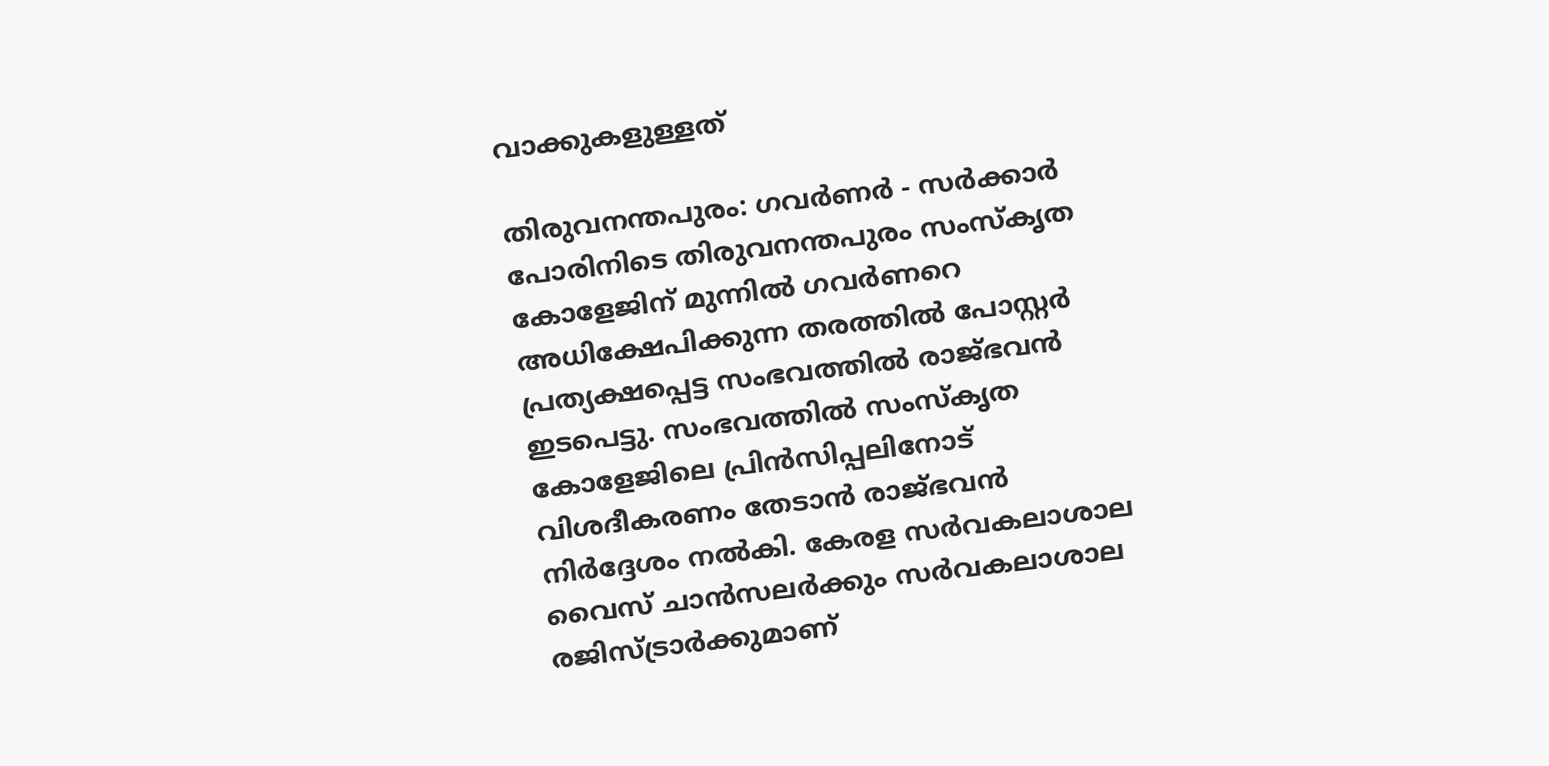വാക്കുകളുള്ളത്

തിരുവനന്തപുരം: ഗവർണർ - സർക്കാർ പോരിനിടെ തിരുവനന്തപുരം സംസ്കൃത കോളേജിന് മുന്നിൽ ഗവർണറെ അധിക്ഷേപിക്കുന്ന തരത്തിൽ പോസ്റ്റർ പ്രത്യക്ഷപ്പെട്ട സംഭവത്തിൽ രാജ്ഭവൻ ഇടപെട്ടു. സംഭവത്തിൽ സംസ്കൃത കോളേജിലെ പ്രിൻസിപ്പലിനോട് വിശദീകരണം തേടാൻ രാജ്ഭവൻ നിർദ്ദേശം നൽകി. കേരള സർവകലാശാല വൈസ് ചാൻസലർക്കും സർവകലാശാല രജിസ്ട്രാർക്കുമാണ്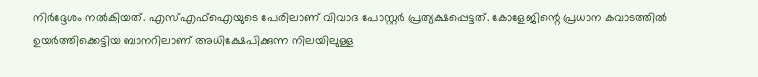നിർദ്ദേശം നൽകിയത്. എസ്എഫ്ഐയുടെ പേരിലാണ് വിവാദ പോസ്റ്റർ പ്രത്യക്ഷപ്പെട്ടത്. കോളേജിന്റെ പ്രധാന കവാടത്തിൽ ഉയർത്തിക്കെട്ടിയ ബാനറിലാണ് അധിക്ഷേപിക്കുന്ന നിലയിലുള്ള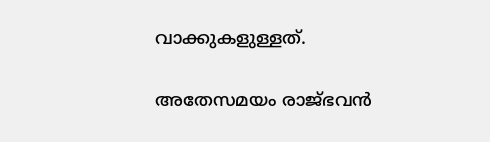വാക്കുകളുള്ളത്.

അതേസമയം രാജ്ഭവൻ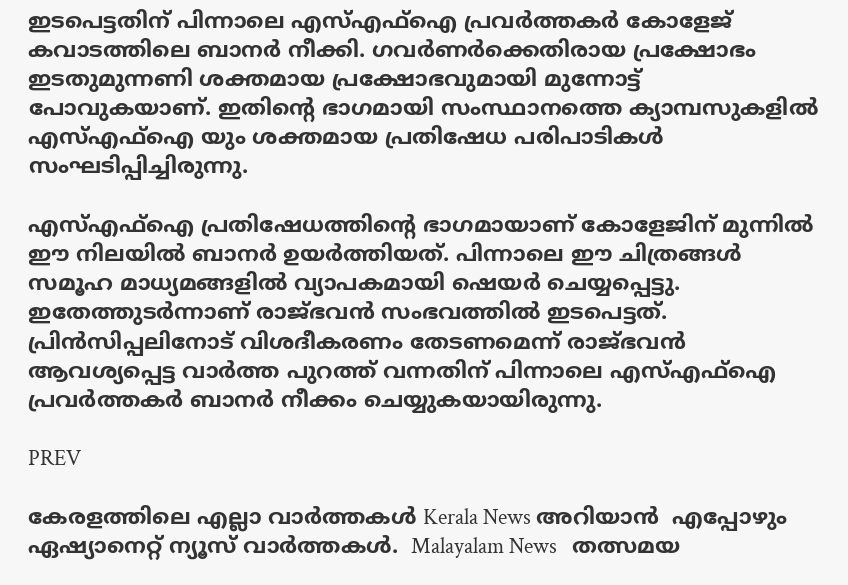ഇടപെട്ടതിന് പിന്നാലെ എസ്എഫ്ഐ പ്രവർത്തകർ കോളേജ് കവാടത്തിലെ ബാനർ നീക്കി. ഗവർണർക്കെതിരായ പ്രക്ഷോഭം ഇടതുമുന്നണി ശക്തമായ പ്രക്ഷോഭവുമായി മുന്നോട്ട് പോവുകയാണ്. ഇതിന്റെ ഭാഗമായി സംസ്ഥാനത്തെ ക്യാമ്പസുകളിൽ എസ്എഫ്ഐ യും ശക്തമായ പ്രതിഷേധ പരിപാടികൾ സംഘടിപ്പിച്ചിരുന്നു.

എസ്എഫ്ഐ പ്രതിഷേധത്തിന്റെ ഭാഗമായാണ് കോളേജിന് മുന്നിൽ ഈ നിലയിൽ ബാനർ ഉയർത്തിയത്. പിന്നാലെ ഈ ചിത്രങ്ങൾ സമൂഹ മാധ്യമങ്ങളിൽ വ്യാപകമായി ഷെയർ ചെയ്യപ്പെട്ടു. ഇതേത്തുടർന്നാണ് രാജ്ഭവൻ സംഭവത്തിൽ ഇടപെട്ടത്. പ്രിൻസിപ്പലിനോട് വിശദീകരണം തേടണമെന്ന് രാജ്ഭവൻ ആവശ്യപ്പെട്ട വാർത്ത പുറത്ത് വന്നതിന് പിന്നാലെ എസ്എഫ്ഐ പ്രവർത്തകർ ബാനർ നീക്കം ചെയ്യുകയായിരുന്നു.

PREV

കേരളത്തിലെ എല്ലാ വാർത്തകൾ Kerala News അറിയാൻ  എപ്പോഴും ഏഷ്യാനെറ്റ് ന്യൂസ് വാർത്തകൾ.  Malayalam News   തത്സമയ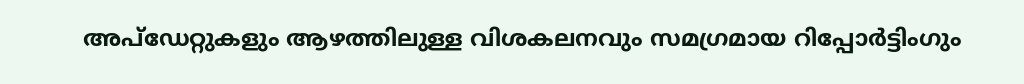അപ്‌ഡേറ്റുകളും ആഴത്തിലുള്ള വിശകലനവും സമഗ്രമായ റിപ്പോർട്ടിംഗും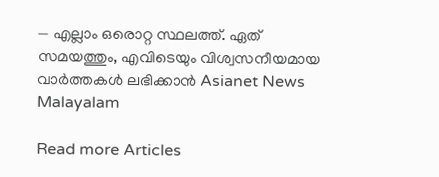— എല്ലാം ഒരൊറ്റ സ്ഥലത്ത്. ഏത് സമയത്തും, എവിടെയും വിശ്വസനീയമായ വാർത്തകൾ ലഭിക്കാൻ Asianet News Malayalam

Read more Articles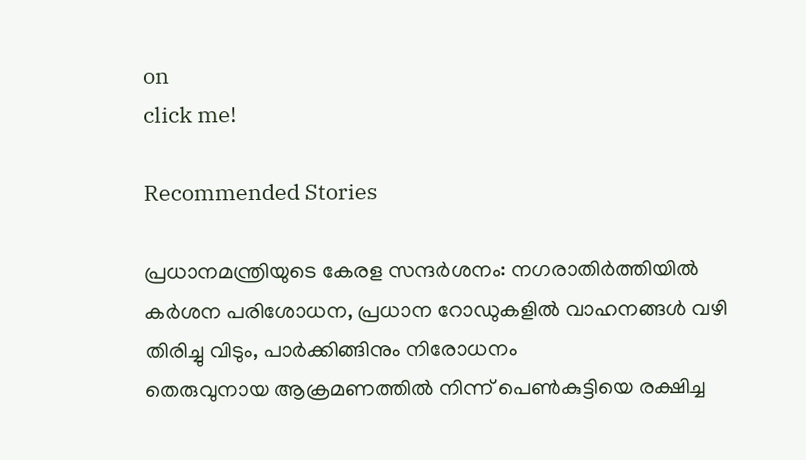on
click me!

Recommended Stories

പ്രധാനമന്ത്രിയുടെ കേരള സന്ദ‍‌ർശനം: നഗരാതിർത്തിയിൽ ക‍ർശന പരിശോധന, പ്രധാന റോഡുകളിൽ വാഹനങ്ങൾ വഴി തിരിച്ചു വിടും, പാ‍‌ർക്കിങ്ങിനും നിരോധനം
തെരുവുനായ ആക്രമണത്തിൽ നിന്ന് പെണ്‍കുട്ടിയെ രക്ഷിച്ച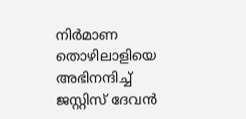നിര്‍മാണ തൊഴിലാളിയെ അഭിനന്ദിച്ച് ജസ്റ്റിസ് ദേവൻ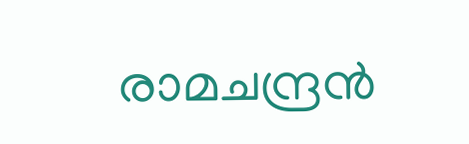രാമചന്ദ്രൻ